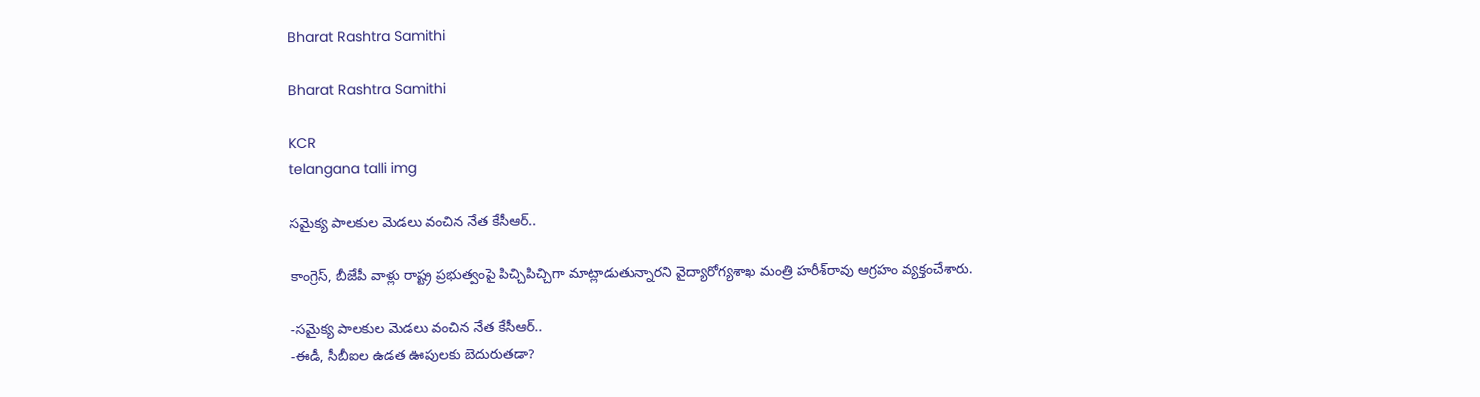Bharat Rashtra Samithi

Bharat Rashtra Samithi

KCR
telangana talli img

సమైక్య పాలకుల మెడలు వంచిన నేత కేసీఆర్‌..

కాంగ్రెస్‌, బీజేపీ వాళ్లు రాష్ట్ర ప్రభుత్వంపై పిచ్చిపిచ్చిగా మాట్లాడుతున్నారని వైద్యారోగ్యశాఖ మంత్రి హరీశ్‌రావు ఆగ్రహం వ్యక్తంచేశారు.

-సమైక్య పాలకుల మెడలు వంచిన నేత కేసీఆర్‌..
-ఈడీ, సీబీఐల ఉడత ఊపులకు బెదురుతడా?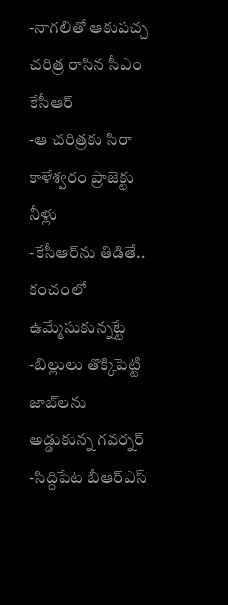-నాగలితో ఆకుపచ్చ చరిత్ర రాసిన సీఎం కేసీఆర్‌
-ఆ చరిత్రకు సిరా కాళేశ్వరం ప్రాజెక్టు నీళ్లు
-కేసీఆర్‌ను తిడితే.. కంచంలో ఉమ్మేసుకున్నట్టే
-బిల్లులు తొక్కిపెట్టి జాబ్‌లను అడ్డుకున్న గవర్నర్‌
-సిద్దిపేట బీఆర్‌ఎస్‌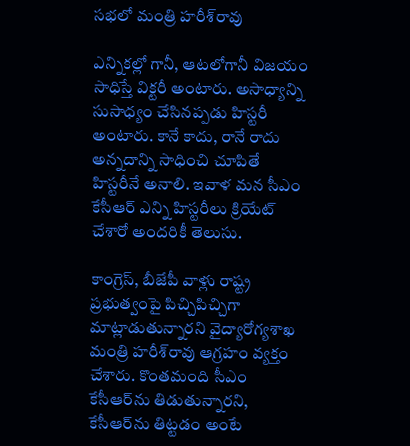సభలో మంత్రి హరీశ్‌రావు

ఎన్నికల్లో గానీ, ఆటలోగానీ విజయం సాధిస్తే విక్టరీ అంటారు. అసాధ్యాన్ని సుసాధ్యం చేసినప్పడు హిస్టరీ అంటారు. కానే కాదు, రానే రాదు అన్నదాన్ని సాధించి చూపితే హిస్టరీనే అనాలి. ఇవాళ మన సీఎం కేసీఆర్‌ ఎన్ని హిస్టరీలు క్రియేట్‌ చేశారో అందరికీ తెలుసు.

కాంగ్రెస్‌, బీజేపీ వాళ్లు రాష్ట్ర ప్రభుత్వంపై పిచ్చిపిచ్చిగా మాట్లాడుతున్నారని వైద్యారోగ్యశాఖ మంత్రి హరీశ్‌రావు ఆగ్రహం వ్యక్తం చేశారు. కొంతమంది సీఎం కేసీఆర్‌ను తిడుతున్నారని, కేసీఆర్‌ను తిట్టడం అంటే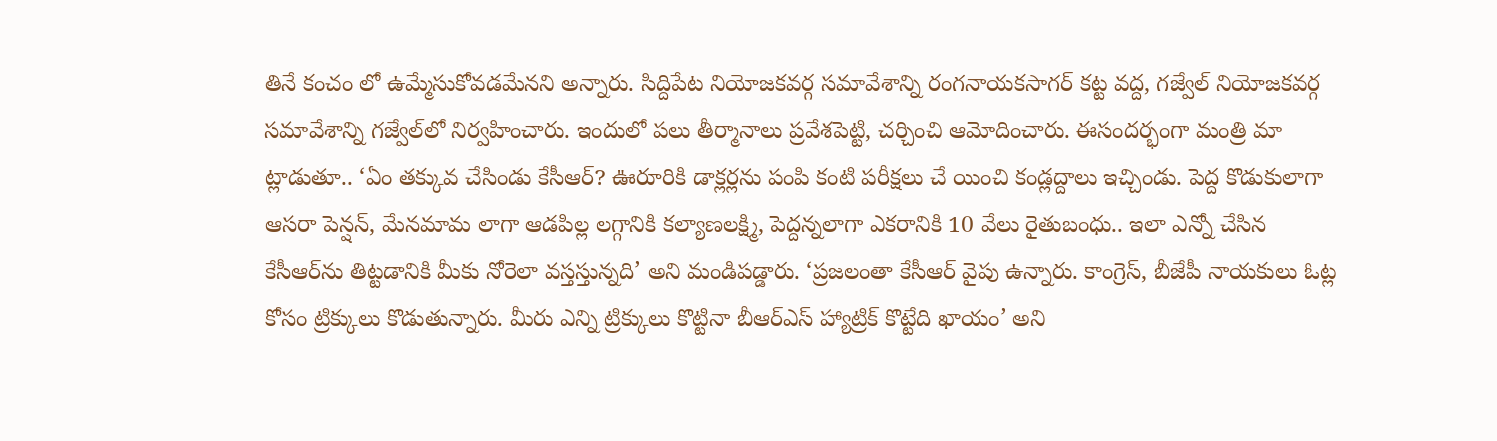తినే కంచం లో ఉమ్మేసుకోవడమేనని అన్నారు. సిద్దిపేట నియోజకవర్గ సమావేశాన్ని రంగనాయకసాగర్‌ కట్ట వద్ద, గజ్వేల్‌ నియోజకవర్గ సమావేశాన్ని గజ్వేల్‌లో నిర్వహించారు. ఇందులో పలు తీర్మానాలు ప్రవేశపెట్టి, చర్చించి ఆమోదించారు. ఈసందర్భంగా మంత్రి మా ట్లాడుతూ.. ‘ఏం తక్కువ చేసిండు కేసీఆర్‌? ఊరూరికి డాక్లర్లను పంపి కంటి పరీక్షలు చే యించి కండ్లద్దాలు ఇచ్చిండు. పెద్ద కొడుకులాగా ఆసరా పెన్షన్‌, మేనమామ లాగా ఆడపిల్ల లగ్గానికి కల్యాణలక్ష్మి, పెద్దన్నలాగా ఎకరానికి 10 వేలు రైతుబంధు.. ఇలా ఎన్నో చేసిన కేసీఆర్‌ను తిట్టడానికి మీకు నోరెలా వస్తస్తున్నది’ అని మండిపడ్డారు. ‘ప్రజలంతా కేసీఆర్‌ వైపు ఉన్నారు. కాంగ్రెస్‌, బీజేపీ నాయకులు ఓట్ల కోసం ట్రిక్కులు కొడుతున్నారు. మీరు ఎన్ని ట్రిక్కులు కొట్టినా బీఆర్‌ఎస్‌ హ్యాట్రిక్‌ కొట్టేది ఖాయం’ అని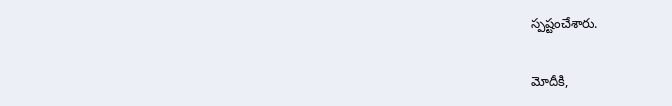స్పష్టంచేశారు.

మోదీకి,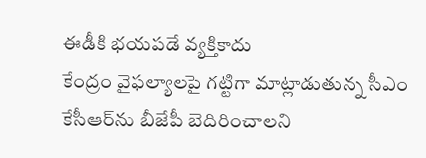ఈడీకి భయపడే వ్యక్తికాదు
కేంద్రం వైఫల్యాలపై గట్టిగా మాట్లాడుతున్న సీఎం కేసీఆర్‌ను బీజేపీ బెదిరించాలని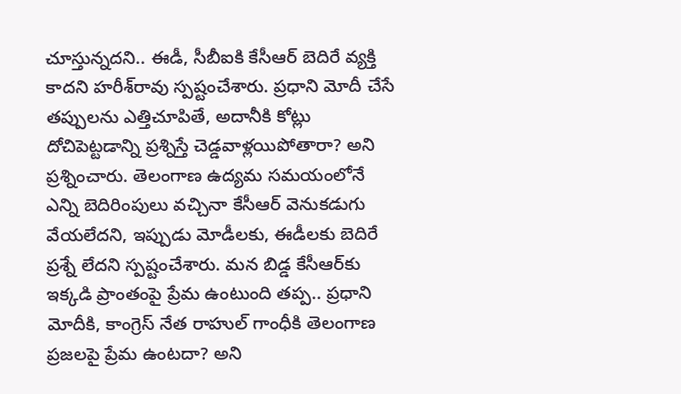చూస్తున్నదని.. ఈడీ, సీబీఐకి కేసీఆర్‌ బెదిరే వ్యక్తి కాదని హరీశ్‌రావు స్పష్టంచేశారు. ప్రధాని మోదీ చేసే తప్పులను ఎత్తిచూపితే, అదానీకి కోట్లు దోచిపెట్టడాన్ని ప్రశ్నిస్తే చెడ్డవాళ్లయిపోతారా? అని ప్రశ్నించారు. తెలంగాణ ఉద్యమ సమయంలోనే ఎన్ని బెదిరింపులు వచ్చినా కేసీఆర్‌ వెనుకడుగు వేయలేదని, ఇప్పుడు మోడీలకు, ఈడీలకు బెదిరే ప్రశ్నే లేదని స్పష్టంచేశారు. మన బిడ్డ కేసీఆర్‌కు ఇక్కడి ప్రాంతంపై ప్రేమ ఉంటుంది తప్ప.. ప్రధాని మోదీకి, కాంగ్రెస్‌ నేత రాహుల్‌ గాంధీకి తెలంగాణ ప్రజలపై ప్రేమ ఉంటదా? అని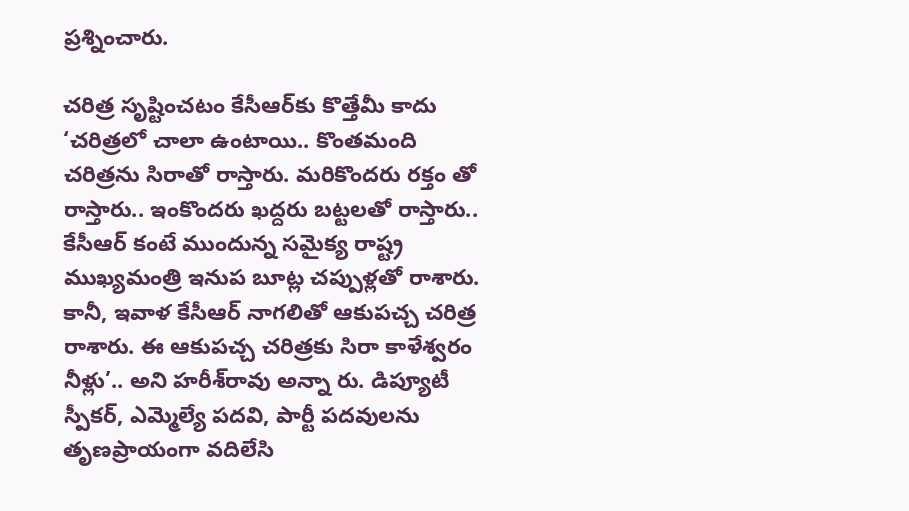ప్రశ్నించారు.

చరిత్ర సృష్టించటం కేసీఆర్‌కు కొత్తేమీ కాదు
‘చరిత్రలో చాలా ఉంటాయి.. కొంతమంది చరిత్రను సిరాతో రాస్తారు. మరికొందరు రక్తం తో రాస్తారు.. ఇంకొందరు ఖద్దరు బట్టలతో రాస్తారు.. కేసీఆర్‌ కంటే ముందున్న సమైక్య రాష్ట్ర ముఖ్యమంత్రి ఇనుప బూట్ల చప్పుళ్లతో రాశారు. కానీ, ఇవాళ కేసీఆర్‌ నాగలితో ఆకుపచ్చ చరిత్ర రాశారు. ఈ ఆకుపచ్చ చరిత్రకు సిరా కాళేశ్వరం నీళ్లు’.. అని హరీశ్‌రావు అన్నా రు. డిప్యూటీ స్పీకర్‌, ఎమ్మెల్యే పదవి, పార్టీ పదవులను తృణప్రాయంగా వదిలేసి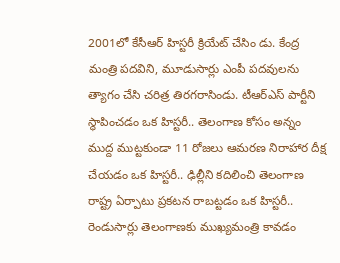2001లో కేసీఆర్‌ హిస్టరీ క్రియేట్‌ చేసిం డు. కేంద్ర మంత్రి పదవిని, మూడుసార్లు ఎంపీ పదవులను త్యాగం చేసి చరిత్ర తిరగరాసిండు. టీఆర్‌ఎస్‌ పార్టీని స్థాపించడం ఒక హిస్టరీ.. తెలంగాణ కోసం అన్నం ముద్ద ముట్టకుండా 11 రోజలు ఆమరణ నిరాహార దీక్ష చేయడం ఒక హిస్టరీ.. ఢిల్లీని కదిలించి తెలంగాణ రాష్ట్ర ఏర్పాటు ప్రకటన రాబట్టడం ఒక హిస్టరీ.. రెండుసార్లు తెలంగాణకు ముఖ్యమంత్రి కావడం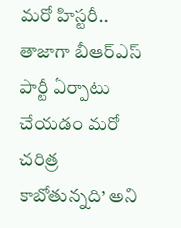మరో హిస్టరీ.. తాజాగా బీఆర్‌ఎస్‌ పార్టీ ఏర్పాటు చేయడం మరో చరిత్ర కాబోతున్నది’ అని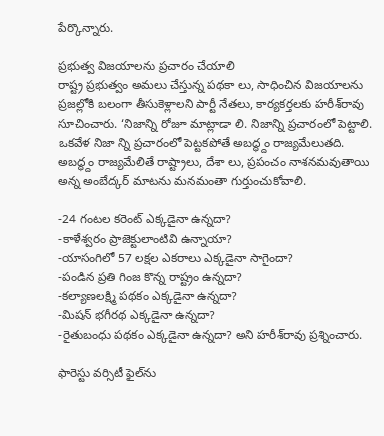పేర్కొన్నారు.

ప్రభుత్వ విజయాలను ప్రచారం చేయాలి
రాష్ట్ర ప్రభుత్వం అమలు చేస్తున్న పథకా లు, సాధించిన విజయాలను ప్రజల్లోకి బలంగా తీసుకెళ్లాలని పార్టీ నేతలు, కార్యకర్తలకు హరీశ్‌రావు సూచించారు. ‘నిజాన్ని రోజూ మాట్లాడా లి. నిజాన్ని ప్రచారంలో పెట్టాలి. ఒకవేళ నిజా న్ని ప్రచారంలో పెట్టకపోతే అబద్ధ్దం రాజ్యమేలుతది. అబద్ధ్దం రాజ్యమేలితే రాష్ట్రాలు, దేశా లు, ప్రపంచం నాశనమవుతాయి అన్న అంబేద్కర్‌ మాటను మనమంతా గుర్తుంచుకోవాలి.

-24 గంటల కరెంట్‌ ఎక్కడైనా ఉన్నదా?
-కాళేశ్వరం ప్రాజెక్టులాంటివి ఉన్నాయా?
-యాసంగిలో 57 లక్షల ఎకరాలు ఎక్కడైనా సాగైందా?
-పండిన ప్రతి గింజ కొన్న రాష్ట్రం ఉన్నదా?
-కల్యాణలక్ష్మి పథకం ఎక్కడైనా ఉన్నదా?
-మిషన్‌ భగీరథ ఎక్కడైనా ఉన్నదా?
-రైతుబంధు పథకం ఎక్కడైనా ఉన్నదా? అని హరీశ్‌రావు ప్రశ్నించారు.

ఫారెస్టు వర్సిటీ ఫైల్‌ను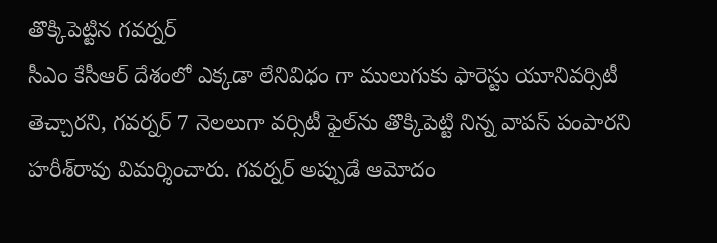తొక్కిపెట్టిన గవర్నర్‌
సీఎం కేసీఆర్‌ దేశంలో ఎక్కడా లేనివిధం గా ములుగుకు ఫారెస్టు యూనివర్సిటీ తెచ్చారని, గవర్నర్‌ 7 నెలలుగా వర్సిటీ ఫైల్‌ను తొక్కిపెట్టి నిన్న వాపస్‌ పంపారని హరీశ్‌రావు విమర్శించారు. గవర్నర్‌ అప్పుడే ఆమోదం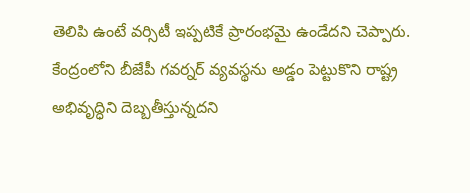తెలిపి ఉంటే వర్సిటీ ఇప్పటికే ప్రారంభమై ఉండేదని చెప్పారు. కేంద్రంలోని బీజేపీ గవర్నర్‌ వ్యవస్థను అడ్డం పెట్టుకొని రాష్ట్ర అభివృద్ధిని దెబ్బతీస్తున్నదని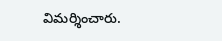విమర్శించారు.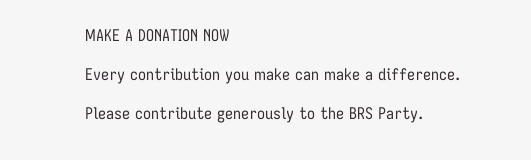MAKE A DONATION NOW

Every contribution you make can make a difference.

Please contribute generously to the BRS Party.